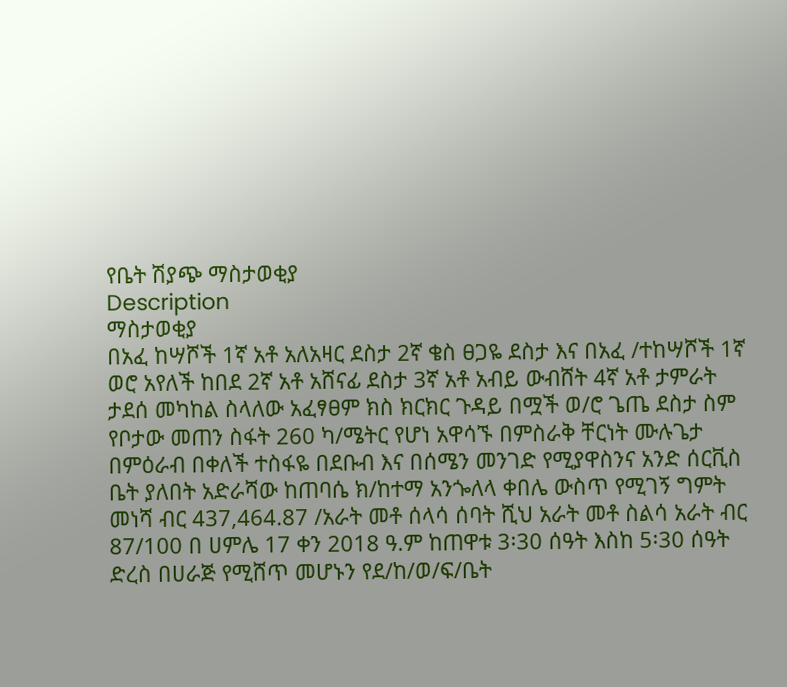የቤት ሽያጭ ማስታወቂያ
Description
ማስታወቂያ
በአፈ ከሣሾች 1ኛ አቶ አለአዛር ደስታ 2ኛ ቄስ ፀጋዬ ደስታ እና በአፈ /ተከሣሾች 1ኛ ወሮ አየለች ከበደ 2ኛ አቶ አሸናፊ ደስታ 3ኛ አቶ አብይ ውብሸት 4ኛ አቶ ታምራት ታደሰ መካከል ስላለው አፈፃፀም ክስ ክርክር ጉዳይ በሟች ወ/ሮ ጌጤ ደስታ ስም የቦታው መጠን ስፋት 260 ካ/ሜትር የሆነ አዋሳኙ በምስራቅ ቸርነት ሙሉጌታ በምዕራብ በቀለች ተስፋዬ በደቡብ እና በሰሜን መንገድ የሚያዋስንና አንድ ሰርቪስ ቤት ያለበት አድራሻው ከጠባሴ ክ/ከተማ አንጐለላ ቀበሌ ውስጥ የሚገኝ ግምት መነሻ ብር 437,464.87 /አራት መቶ ሰላሳ ሰባት ሺህ አራት መቶ ስልሳ አራት ብር 87/100 በ ሀምሌ 17 ቀን 2018 ዓ.ም ከጠዋቱ 3፡30 ሰዓት እስከ 5፡30 ሰዓት ድረስ በሀራጅ የሚሸጥ መሆኑን የደ/ከ/ወ/ፍ/ቤት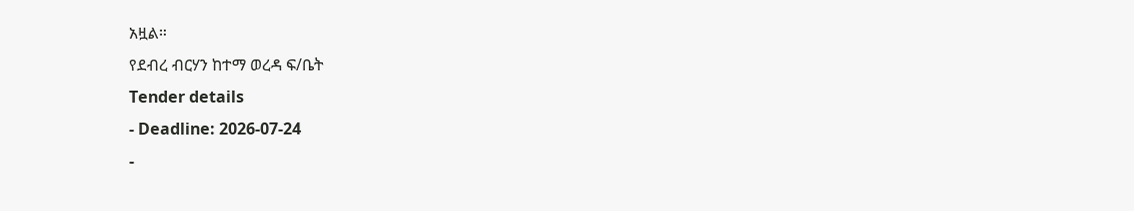አዟል።
የደብረ ብርሃን ከተማ ወረዳ ፍ/ቤት
Tender details
- Deadline: 2026-07-24
-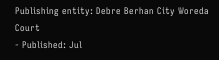Publishing entity: Debre Berhan City Woreda Court
- Published: Jul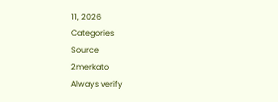11, 2026
Categories
Source
2merkato
Always verify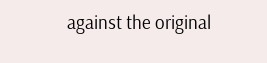against the original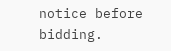notice before bidding.